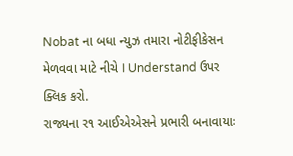Nobat ના બધા ન્યુઝ તમારા નોટીફીકેસન મેળવવા માટે નીચે I Understand ઉપર ક્લિક કરો.
રાજ્યના ર૧ આઈએએસને પ્રભારી બનાવાયાઃ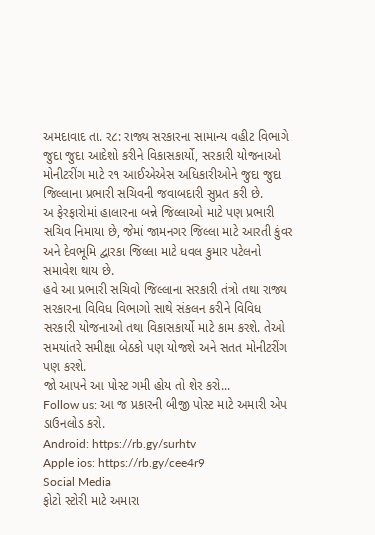અમદાવાદ તા. ર૮: રાજ્ય સરકારના સામાન્ય વહીટ વિભાગે જુદા જુદા આદેશો કરીને વિકાસકાર્યો, સરકારી યોજનાઓ મોનીટરીંગ માટે ર૧ આઈએએસ અધિકારીઓને જુદા જુદા જિલ્લાના પ્રભારી સચિવની જવાબદારી સુપ્રત કરી છે.
અ ફેરફારોમાં હાલારના બન્ને જિલ્લાઓ માટે પણ પ્રભારી સચિવ નિમાયા છે, જેમાં જામનગર જિલ્લા માટે આરતી કુંવર અને દેવભૂમિ દ્વારકા જિલ્લા માટે ધવલ કુમાર પટેલનો સમાવેશ થાય છે.
હવે આ પ્રભારી સચિવો જિલ્લાના સરકારી તંત્રો તથા રાજ્ય સરકારના વિવિધ વિભાગો સાથે સંકલન કરીને વિવિધ સરકારી યોજનાઓ તથા વિકાસકાર્યો માટે કામ કરશે. તેઓ સમયાંતરે સમીક્ષા બેઠકો પણ યોજશે અને સતત મોનીટરીંગ પણ કરશે.
જો આપને આ પોસ્ટ ગમી હોય તો શેર કરો...
Follow us: આ જ પ્રકારની બીજી પોસ્ટ માટે અમારી એપ ડાઉનલોડ કરો.
Android: https://rb.gy/surhtv
Apple ios: https://rb.gy/cee4r9
Social Media
ફોટો સ્ટોરી માટે અમારા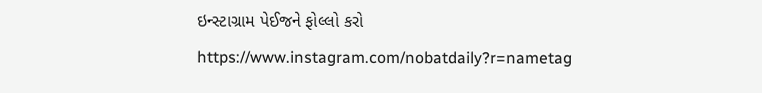ઇન્સ્ટાગ્રામ પેઈજને ફોલ્લો કરો
https://www.instagram.com/nobatdaily?r=nametag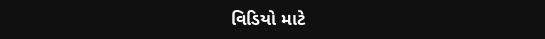વિડિયો માટે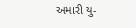અમારી યુ-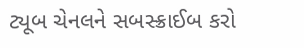ટ્યૂબ ચેનલને સબસ્ક્રાઈબ કરો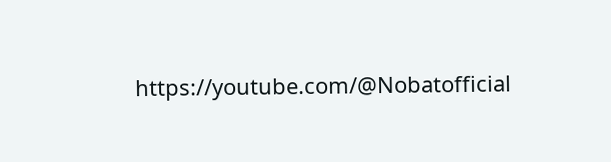https://youtube.com/@Nobatofficial